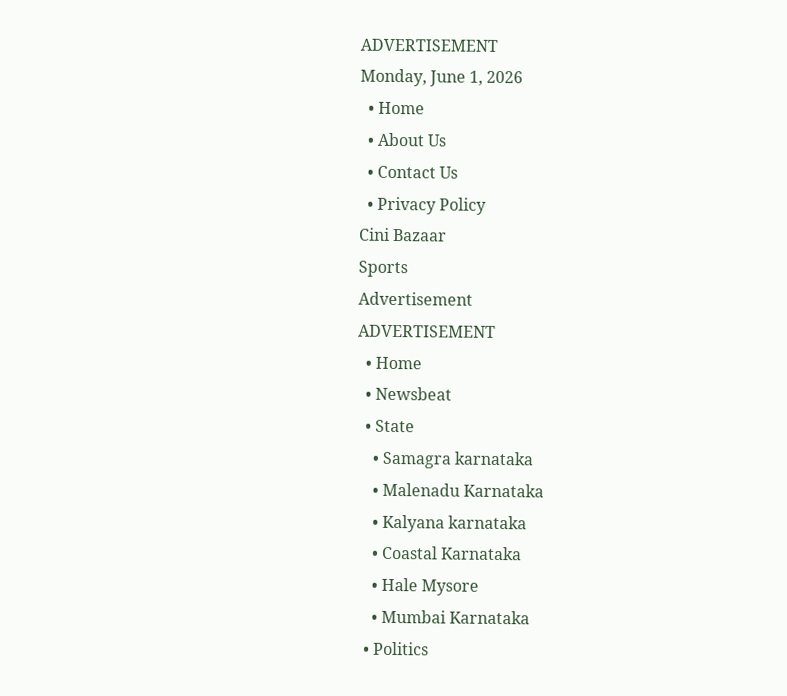ADVERTISEMENT
Monday, June 1, 2026
  • Home
  • About Us
  • Contact Us
  • Privacy Policy
Cini Bazaar
Sports
Advertisement
ADVERTISEMENT
  • Home
  • Newsbeat
  • State
    • Samagra karnataka
    • Malenadu Karnataka
    • Kalyana karnataka
    • Coastal Karnataka
    • Hale Mysore
    • Mumbai Karnataka
  • Politics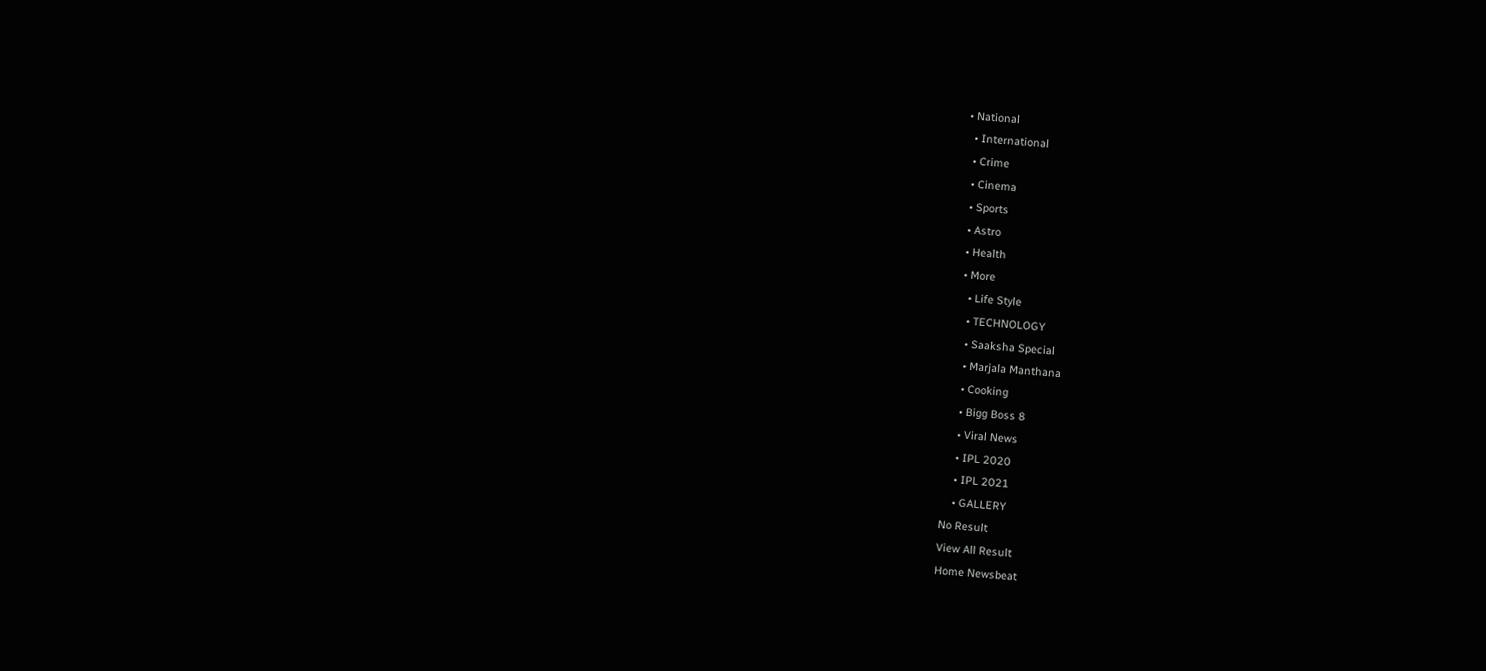• National
  • International
  • Crime
  • Cinema
  • Sports
  • Astro
  • Health
  • More
    • Life Style
    • TECHNOLOGY
    • Saaksha Special
    • Marjala Manthana
    • Cooking
    • Bigg Boss 8
    • Viral News
    • IPL 2020
    • IPL 2021
    • GALLERY
No Result
View All Result
Home Newsbeat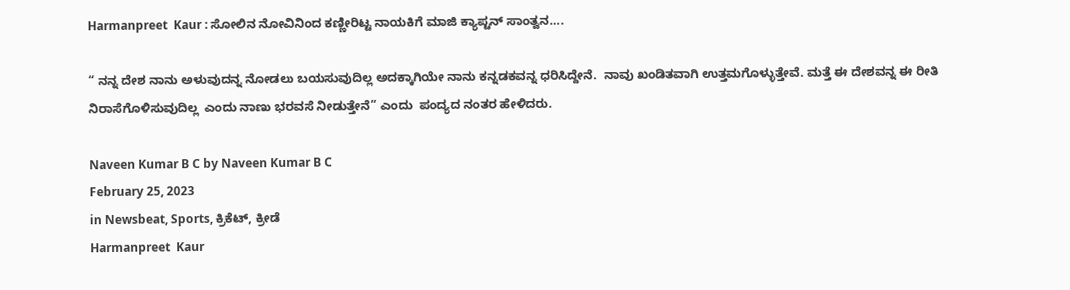Harmanpreet  Kaur : ಸೋಲಿನ ನೋವಿನಿಂದ ಕಣ್ಣೀರಿಟ್ಟ ನಾಯಕಿಗೆ ಮಾಜಿ ಕ್ಯಾಪ್ಟನ್ ಸಾಂತ್ವನ….

“ ನನ್ನ ದೇಶ ನಾನು ಅಳುವುದನ್ನ ನೋಡಲು ಬಯಸುವುದಿಲ್ಲ ಅದಕ್ಕಾಗಿಯೇ ನಾನು ಕನ್ನಡಕವನ್ನ ಧರಿಸಿದ್ದೇನೆ.  ನಾವು ಖಂಡಿತವಾಗಿ ಉತ್ತಮಗೊಳ್ಳುತ್ತೇವೆ. ಮತ್ತೆ ಈ ದೇಶವನ್ನ ಈ ರೀತಿ  ನಿರಾಸೆಗೊಳಿಸುವುದಿಲ್ಲ  ಎಂದು ನಾಣು ಭರವಸೆ ನೀಡುತ್ತೇನೆ” ಎಂದು  ಪಂದ್ಯದ ನಂತರ ಹೇಳಿದರು.

Naveen Kumar B C by Naveen Kumar B C
February 25, 2023
in Newsbeat, Sports, ಕ್ರಿಕೆಟ್, ಕ್ರೀಡೆ
Harmanpreet  Kaur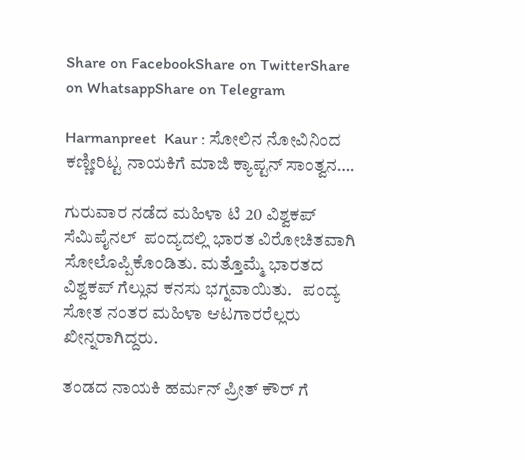Share on FacebookShare on TwitterShare on WhatsappShare on Telegram

Harmanpreet  Kaur : ಸೋಲಿನ ನೋವಿನಿಂದ ಕಣ್ಣೀರಿಟ್ಟ ನಾಯಕಿಗೆ ಮಾಜಿ ಕ್ಯಾಪ್ಟನ್ ಸಾಂತ್ವನ….

ಗುರುವಾರ ನಡೆದ ಮಹಿಳಾ ಟಿ 20 ವಿಶ್ವಕಪ್ ಸೆಮಿಪೈನಲ್  ಪಂದ್ಯದಲ್ಲಿ ಭಾರತ ವಿರೋಚಿತವಾಗಿ ಸೋಲೊಪ್ಪಿಕೊಂಡಿತು. ಮತ್ತೊಮ್ಮೆ ಭಾರತದ ವಿಶ್ವಕಪ್ ಗೆಲ್ಲುವ ಕನಸು ಭಗ್ನವಾಯಿತು.   ಪಂದ್ಯ ಸೋತ ನಂತರ ಮಹಿಳಾ ಆಟಗಾರರೆಲ್ಲರು  ಖೀನ್ನರಾಗಿದ್ದರು.

ತಂಡದ ನಾಯಕಿ ಹರ್ಮನ್ ಪ್ರೀತ್ ಕೌರ್ ಗೆ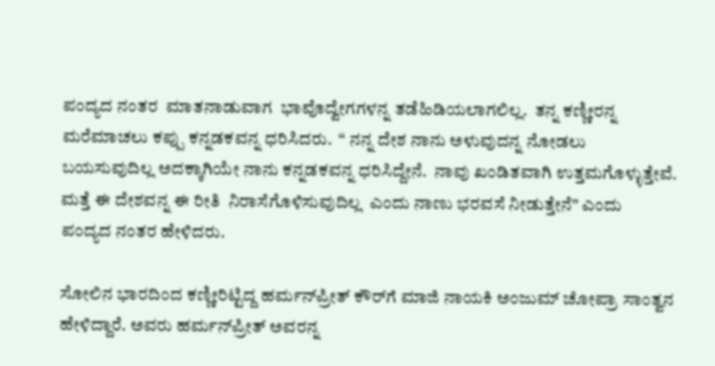ಪಂದ್ಯದ ನಂತರ  ಮಾತನಾಡುವಾಗ  ಭಾವೊದ್ವೇಗಗಳನ್ನ ತಡೆಹಿಡಿಯಲಾಗಲಿಲ್ಲ.  ತನ್ನ ಕಣ್ಣೀರನ್ನ ಮರೆಮಾಚಲು ಕಪ್ಪು ಕನ್ನಡಕವನ್ನ ಧರಿಸಿದರು.  “ ನನ್ನ ದೇಶ ನಾನು ಅಳುವುದನ್ನ ನೋಡಲು ಬಯಸುವುದಿಲ್ಲ ಅದಕ್ಕಾಗಿಯೇ ನಾನು ಕನ್ನಡಕವನ್ನ ಧರಿಸಿದ್ದೇನೆ.  ನಾವು ಖಂಡಿತವಾಗಿ ಉತ್ತಮಗೊಳ್ಳುತ್ತೇವೆ. ಮತ್ತೆ ಈ ದೇಶವನ್ನ ಈ ರೀತಿ  ನಿರಾಸೆಗೊಳಿಸುವುದಿಲ್ಲ  ಎಂದು ನಾಣು ಭರವಸೆ ನೀಡುತ್ತೇನೆ” ಎಂದು  ಪಂದ್ಯದ ನಂತರ ಹೇಳಿದರು.

ಸೋಲಿನ ಭಾರದಿಂದ ಕಣ್ಣೀರಿಟ್ಟಿದ್ದ ಹರ್ಮನ್‌ಪ್ರೀತ್ ಕೌರ್‌ಗೆ ಮಾಜಿ ನಾಯಕಿ ಅಂಜುಮ್ ಚೋಪ್ರಾ ಸಾಂತ್ವನ ಹೇಳಿದ್ದಾರೆ. ಅವರು ಹರ್ಮನ್‌ಪ್ರೀತ್ ಅವರನ್ನ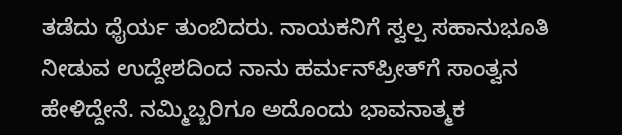ತಡೆದು ಧೈರ್ಯ ತುಂಬಿದರು. ನಾಯಕನಿಗೆ ಸ್ವಲ್ಪ ಸಹಾನುಭೂತಿ ನೀಡುವ ಉದ್ದೇಶದಿಂದ ನಾನು ಹರ್ಮನ್‌ಪ್ರೀತ್‌ಗೆ ಸಾಂತ್ವನ ಹೇಳಿದ್ದೇನೆ. ನಮ್ಮಿಬ್ಬರಿಗೂ ಅದೊಂದು ಭಾವನಾತ್ಮಕ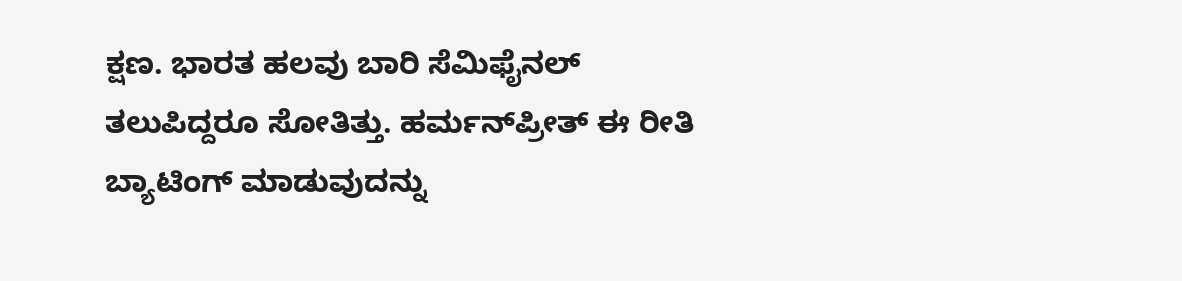ಕ್ಷಣ. ಭಾರತ ಹಲವು ಬಾರಿ ಸೆಮಿಫೈನಲ್ ತಲುಪಿದ್ದರೂ ಸೋತಿತ್ತು. ಹರ್ಮನ್‌ಪ್ರೀತ್ ಈ ರೀತಿ ಬ್ಯಾಟಿಂಗ್ ಮಾಡುವುದನ್ನು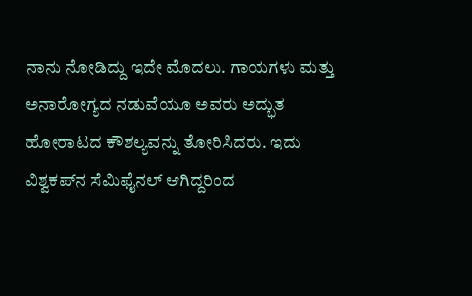ನಾನು ನೋಡಿದ್ದು ಇದೇ ಮೊದಲು. ಗಾಯಗಳು ಮತ್ತು ಅನಾರೋಗ್ಯದ ನಡುವೆಯೂ ಅವರು ಅದ್ಭುತ ಹೋರಾಟದ ಕೌಶಲ್ಯವನ್ನು ತೋರಿಸಿದರು. ಇದು ವಿಶ್ವಕಪ್‌ನ ಸೆಮಿಫೈನಲ್ ಆಗಿದ್ದರಿಂದ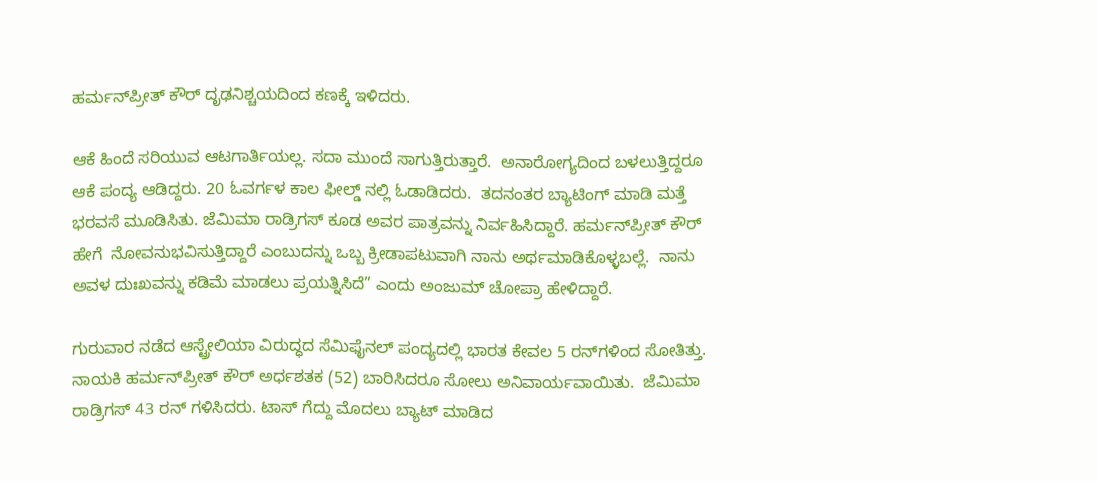ಹರ್ಮನ್‌ಪ್ರೀತ್ ಕೌರ್ ದೃಢನಿಶ್ಚಯದಿಂದ ಕಣಕ್ಕೆ ಇಳಿದರು.

ಆಕೆ ಹಿಂದೆ ಸರಿಯುವ ಆಟಗಾರ್ತಿಯಲ್ಲ. ಸದಾ ಮುಂದೆ ಸಾಗುತ್ತಿರುತ್ತಾರೆ.  ಅನಾರೋಗ್ಯದಿಂದ ಬಳಲುತ್ತಿದ್ದರೂ ಆಕೆ ಪಂದ್ಯ ಆಡಿದ್ದರು. 20 ಓವರ್ಗಳ ಕಾಲ ಫೀಲ್ಡ್ ನಲ್ಲಿ ಓಡಾಡಿದರು.  ತದನಂತರ ಬ್ಯಾಟಿಂಗ್ ಮಾಡಿ ಮತ್ತೆ ಭರವಸೆ ಮೂಡಿಸಿತು. ಜೆಮಿಮಾ ರಾಡ್ರಿಗಸ್ ಕೂಡ ಅವರ ಪಾತ್ರವನ್ನು ನಿರ್ವಹಿಸಿದ್ದಾರೆ. ಹರ್ಮನ್‌ಪ್ರೀತ್ ಕೌರ್ ಹೇಗೆ  ನೋವನುಭವಿಸುತ್ತಿದ್ದಾರೆ ಎಂಬುದನ್ನು ಒಬ್ಬ ಕ್ರೀಡಾಪಟುವಾಗಿ ನಾನು ಅರ್ಥಮಾಡಿಕೊಳ್ಳಬಲ್ಲೆ.  ನಾನು ಅವಳ ದುಃಖವನ್ನು ಕಡಿಮೆ ಮಾಡಲು ಪ್ರಯತ್ನಿಸಿದೆ” ಎಂದು ಅಂಜುಮ್ ಚೋಪ್ರಾ ಹೇಳಿದ್ದಾರೆ.

ಗುರುವಾರ ನಡೆದ ಆಸ್ಟ್ರೇಲಿಯಾ ವಿರುದ್ಧದ ಸೆಮಿಫೈನಲ್ ಪಂದ್ಯದಲ್ಲಿ ಭಾರತ ಕೇವಲ 5 ರನ್‌ಗಳಿಂದ ಸೋತಿತ್ತು. ನಾಯಕಿ ಹರ್ಮನ್‌ಪ್ರೀತ್ ಕೌರ್ ಅರ್ಧಶತಕ (52) ಬಾರಿಸಿದರೂ ಸೋಲು ಅನಿವಾರ್ಯವಾಯಿತು.  ಜೆಮಿಮಾ ರಾಡ್ರಿಗಸ್ 43 ರನ್ ಗಳಿಸಿದರು. ಟಾಸ್ ಗೆದ್ದು ಮೊದಲು ಬ್ಯಾಟ್ ಮಾಡಿದ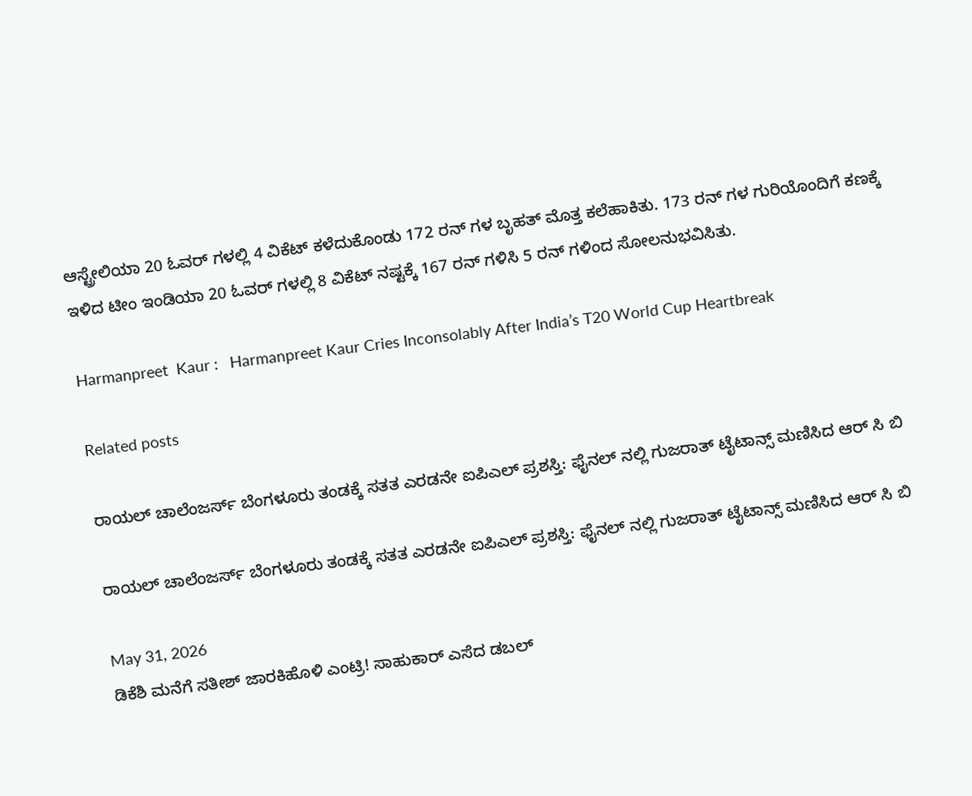ಆಸ್ಟ್ರೇಲಿಯಾ 20 ಓವರ್ ಗಳಲ್ಲಿ 4 ವಿಕೆಟ್ ಕಳೆದುಕೊಂಡು 172 ರನ್ ಗಳ ಬೃಹತ್ ಮೊತ್ತ ಕಲೆಹಾಕಿತು. 173 ರನ್ ಗಳ ಗುರಿಯೊಂದಿಗೆ ಕಣಕ್ಕೆ ಇಳಿದ ಟೀಂ ಇಂಡಿಯಾ 20 ಓವರ್ ಗಳಲ್ಲಿ 8 ವಿಕೆಟ್ ನಷ್ಟಕ್ಕೆ 167 ರನ್ ಗಳಿಸಿ 5 ರನ್ ಗಳಿಂದ ಸೋಲನುಭವಿಸಿತು.

Harmanpreet  Kaur :   Harmanpreet Kaur Cries Inconsolably After India’s T20 World Cup Heartbreak

Related posts

ರಾಯಲ್ ಚಾಲೆಂಜರ್ಸ್ ಬೆಂಗಳೂರು ತಂಡಕ್ಕೆ ಸತತ ಎರಡನೇ ಐಪಿಎಲ್ ಪ್ರಶಸ್ತಿ: ಫೈನಲ್ ನಲ್ಲಿ ಗುಜರಾತ್ ಟೈಟಾನ್ಸ್ ಮಣಿಸಿದ ಆರ್ ಸಿ ಬಿ

ರಾಯಲ್ ಚಾಲೆಂಜರ್ಸ್ ಬೆಂಗಳೂರು ತಂಡಕ್ಕೆ ಸತತ ಎರಡನೇ ಐಪಿಎಲ್ ಪ್ರಶಸ್ತಿ: ಫೈನಲ್ ನಲ್ಲಿ ಗುಜರಾತ್ ಟೈಟಾನ್ಸ್ ಮಣಿಸಿದ ಆರ್ ಸಿ ಬಿ

May 31, 2026
ಡಿಕೆಶಿ ಮನೆಗೆ ಸತೀಶ್ ಜಾರಕಿಹೊಳಿ ಎಂಟ್ರಿ! ಸಾಹುಕಾರ್ ಎಸೆದ ಡಬಲ್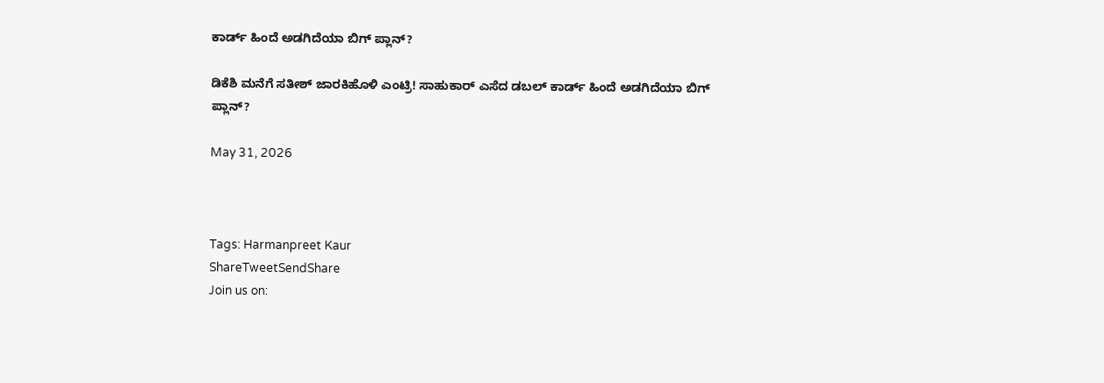ಕಾರ್ಡ್ ಹಿಂದೆ ಅಡಗಿದೆಯಾ ಬಿಗ್ ಪ್ಲಾನ್?

ಡಿಕೆಶಿ ಮನೆಗೆ ಸತೀಶ್ ಜಾರಕಿಹೊಳಿ ಎಂಟ್ರಿ! ಸಾಹುಕಾರ್ ಎಸೆದ ಡಬಲ್ ಕಾರ್ಡ್ ಹಿಂದೆ ಅಡಗಿದೆಯಾ ಬಿಗ್ ಪ್ಲಾನ್?

May 31, 2026



Tags: Harmanpreet Kaur
ShareTweetSendShare
Join us on: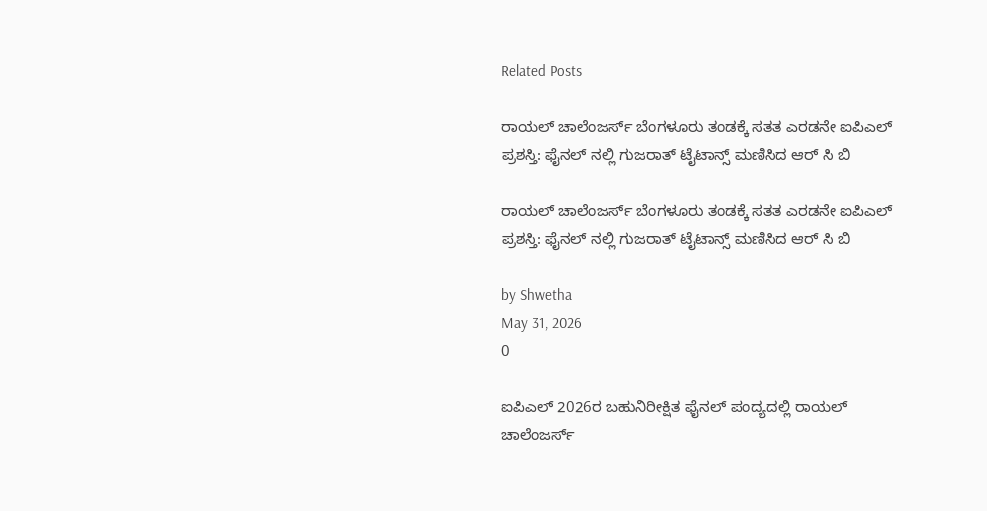Related Posts

ರಾಯಲ್ ಚಾಲೆಂಜರ್ಸ್ ಬೆಂಗಳೂರು ತಂಡಕ್ಕೆ ಸತತ ಎರಡನೇ ಐಪಿಎಲ್ ಪ್ರಶಸ್ತಿ: ಫೈನಲ್ ನಲ್ಲಿ ಗುಜರಾತ್ ಟೈಟಾನ್ಸ್ ಮಣಿಸಿದ ಆರ್ ಸಿ ಬಿ

ರಾಯಲ್ ಚಾಲೆಂಜರ್ಸ್ ಬೆಂಗಳೂರು ತಂಡಕ್ಕೆ ಸತತ ಎರಡನೇ ಐಪಿಎಲ್ ಪ್ರಶಸ್ತಿ: ಫೈನಲ್ ನಲ್ಲಿ ಗುಜರಾತ್ ಟೈಟಾನ್ಸ್ ಮಣಿಸಿದ ಆರ್ ಸಿ ಬಿ

by Shwetha
May 31, 2026
0

ಐಪಿಎಲ್ 2026ರ ಬಹುನಿರೀಕ್ಷಿತ ಫೈನಲ್ ಪಂದ್ಯದಲ್ಲಿ ರಾಯಲ್ ಚಾಲೆಂಜರ್ಸ್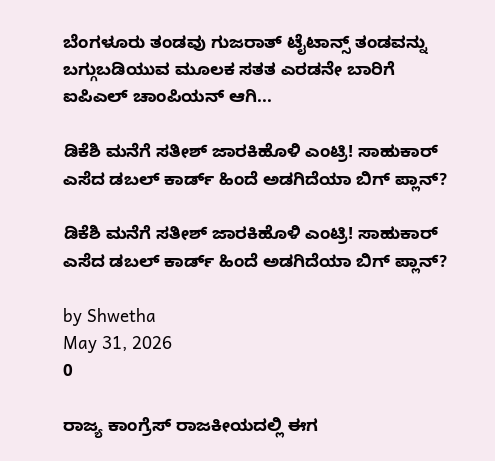ಬೆಂಗಳೂರು ತಂಡವು ಗುಜರಾತ್ ಟೈಟಾನ್ಸ್ ತಂಡವನ್ನು ಬಗ್ಗುಬಡಿಯುವ ಮೂಲಕ ಸತತ ಎರಡನೇ ಬಾರಿಗೆ ಐಪಿಎಲ್ ಚಾಂಪಿಯನ್ ಆಗಿ...

ಡಿಕೆಶಿ ಮನೆಗೆ ಸತೀಶ್ ಜಾರಕಿಹೊಳಿ ಎಂಟ್ರಿ! ಸಾಹುಕಾರ್ ಎಸೆದ ಡಬಲ್ ಕಾರ್ಡ್ ಹಿಂದೆ ಅಡಗಿದೆಯಾ ಬಿಗ್ ಪ್ಲಾನ್?

ಡಿಕೆಶಿ ಮನೆಗೆ ಸತೀಶ್ ಜಾರಕಿಹೊಳಿ ಎಂಟ್ರಿ! ಸಾಹುಕಾರ್ ಎಸೆದ ಡಬಲ್ ಕಾರ್ಡ್ ಹಿಂದೆ ಅಡಗಿದೆಯಾ ಬಿಗ್ ಪ್ಲಾನ್?

by Shwetha
May 31, 2026
0

ರಾಜ್ಯ ಕಾಂಗ್ರೆಸ್ ರಾಜಕೀಯದಲ್ಲಿ ಈಗ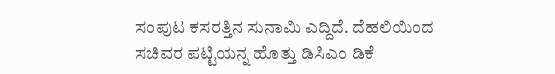ಸಂಪುಟ ಕಸರತ್ತಿನ ಸುನಾಮಿ ಎದ್ದಿದೆ. ದೆಹಲಿಯಿಂದ ಸಚಿವರ ಪಟ್ಟಿಯನ್ನ ಹೊತ್ತು ಡಿಸಿಎಂ ಡಿಕೆ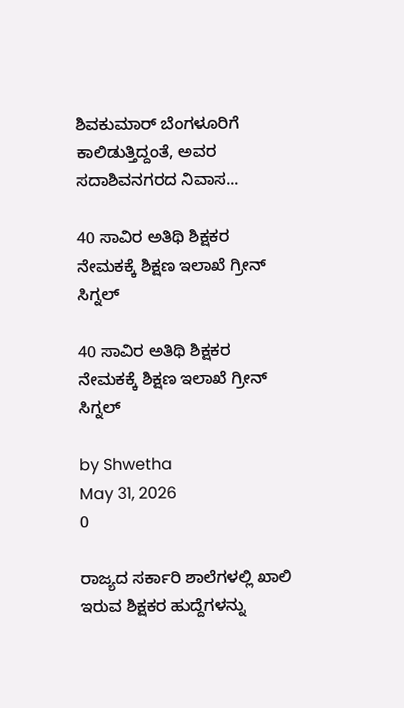ಶಿವಕುಮಾರ್ ಬೆಂಗಳೂರಿಗೆ ಕಾಲಿಡುತ್ತಿದ್ದಂತೆ, ಅವರ ಸದಾಶಿವನಗರದ ನಿವಾಸ...

40 ಸಾವಿರ ಅತಿಥಿ ಶಿಕ್ಷಕರ ನೇಮಕಕ್ಕೆ ಶಿಕ್ಷಣ ಇಲಾಖೆ ಗ್ರೀನ್ ಸಿಗ್ನಲ್

40 ಸಾವಿರ ಅತಿಥಿ ಶಿಕ್ಷಕರ ನೇಮಕಕ್ಕೆ ಶಿಕ್ಷಣ ಇಲಾಖೆ ಗ್ರೀನ್ ಸಿಗ್ನಲ್

by Shwetha
May 31, 2026
0

ರಾಜ್ಯದ ಸರ್ಕಾರಿ ಶಾಲೆಗಳಲ್ಲಿ ಖಾಲಿ ಇರುವ ಶಿಕ್ಷಕರ ಹುದ್ದೆಗಳನ್ನು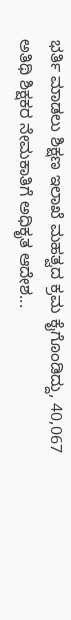ಭರ್ತಿ ಮಾಡಲು ಶಿಕ್ಷಣ ಇಲಾಖೆ ಮಹತ್ವದ ಕ್ರಮ ಕೈಗೊಂಡಿದ್ದು, 40,067 ಅತಿಥಿ ಶಿಕ್ಷಕರ ನೇಮಕಾತಿಗೆ ಅಧಿಕೃತ ಆದೇಶ...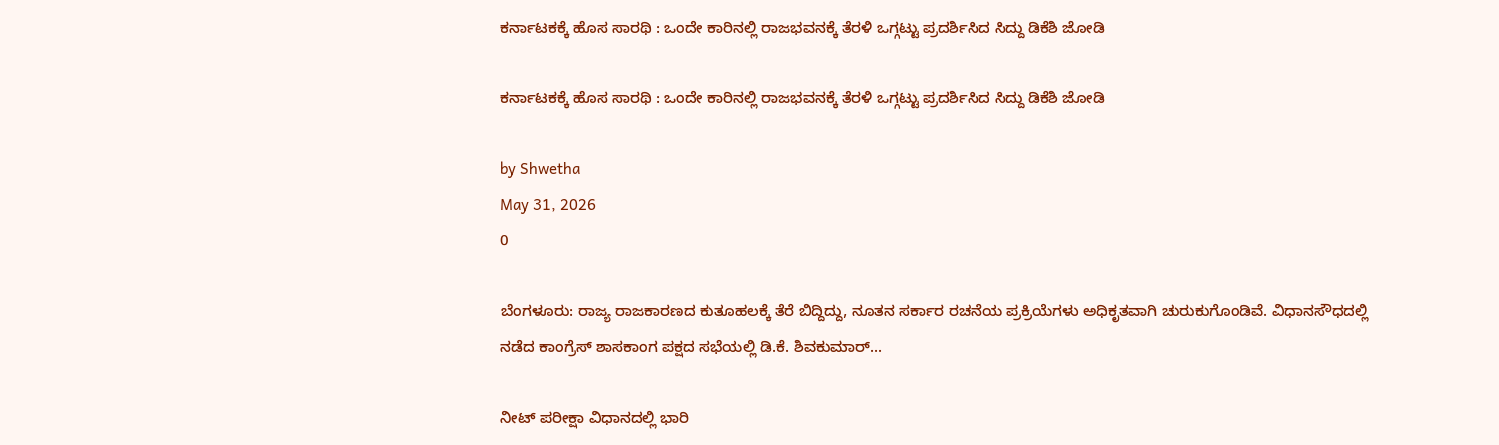ಕರ್ನಾಟಕಕ್ಕೆ ಹೊಸ ಸಾರಥಿ : ಒಂದೇ ಕಾರಿನಲ್ಲಿ ರಾಜಭವನಕ್ಕೆ ತೆರಳಿ ಒಗ್ಗಟ್ಟು ಪ್ರದರ್ಶಿಸಿದ ಸಿದ್ದು ಡಿಕೆಶಿ ಜೋಡಿ

ಕರ್ನಾಟಕಕ್ಕೆ ಹೊಸ ಸಾರಥಿ : ಒಂದೇ ಕಾರಿನಲ್ಲಿ ರಾಜಭವನಕ್ಕೆ ತೆರಳಿ ಒಗ್ಗಟ್ಟು ಪ್ರದರ್ಶಿಸಿದ ಸಿದ್ದು ಡಿಕೆಶಿ ಜೋಡಿ

by Shwetha
May 31, 2026
0

ಬೆಂಗಳೂರು: ರಾಜ್ಯ ರಾಜಕಾರಣದ ಕುತೂಹಲಕ್ಕೆ ತೆರೆ ಬಿದ್ದಿದ್ದು, ನೂತನ ಸರ್ಕಾರ ರಚನೆಯ ಪ್ರಕ್ರಿಯೆಗಳು ಅಧಿಕೃತವಾಗಿ ಚುರುಕುಗೊಂಡಿವೆ. ವಿಧಾನಸೌಧದಲ್ಲಿ ನಡೆದ ಕಾಂಗ್ರೆಸ್ ಶಾಸಕಾಂಗ ಪಕ್ಷದ ಸಭೆಯಲ್ಲಿ ಡಿ.ಕೆ. ಶಿವಕುಮಾರ್...

ನೀಟ್ ಪರೀಕ್ಷಾ ವಿಧಾನದಲ್ಲಿ ಭಾರಿ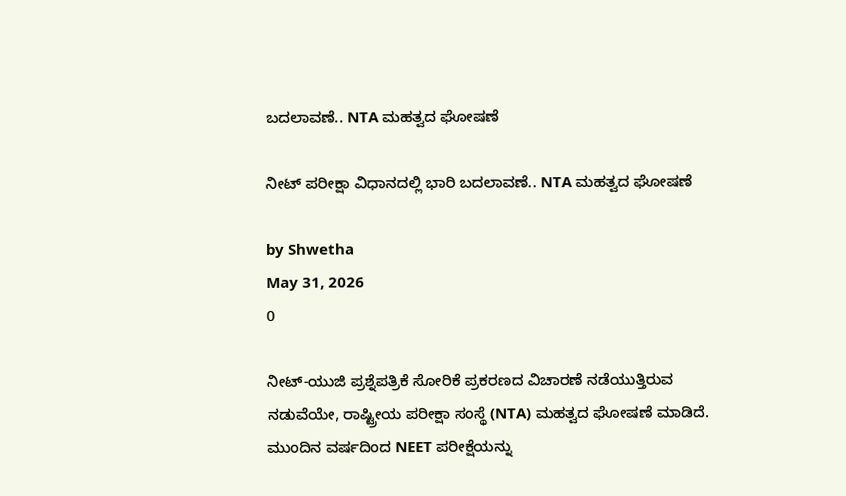ಬದಲಾವಣೆ.. NTA ಮಹತ್ವದ ಘೋಷಣೆ

ನೀಟ್ ಪರೀಕ್ಷಾ ವಿಧಾನದಲ್ಲಿ ಭಾರಿ ಬದಲಾವಣೆ.. NTA ಮಹತ್ವದ ಘೋಷಣೆ

by Shwetha
May 31, 2026
0

ನೀಟ್-ಯುಜಿ ಪ್ರಶ್ನೆಪತ್ರಿಕೆ ಸೋರಿಕೆ ಪ್ರಕರಣದ ವಿಚಾರಣೆ ನಡೆಯುತ್ತಿರುವ ನಡುವೆಯೇ, ರಾಷ್ಟ್ರೀಯ ಪರೀಕ್ಷಾ ಸಂಸ್ಥೆ (NTA) ಮಹತ್ವದ ಘೋಷಣೆ ಮಾಡಿದೆ. ಮುಂದಿನ ವರ್ಷದಿಂದ NEET ಪರೀಕ್ಷೆಯನ್ನು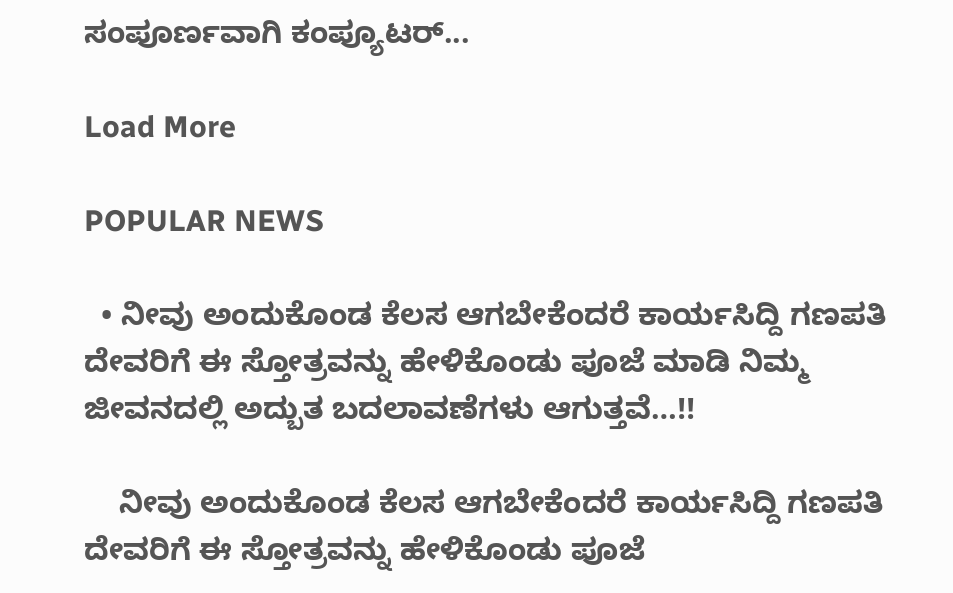ಸಂಪೂರ್ಣವಾಗಿ ಕಂಪ್ಯೂಟರ್...

Load More

POPULAR NEWS

  • ನೀವು ಅಂದುಕೊಂಡ ಕೆಲಸ ಆಗಬೇಕೆಂದರೆ ಕಾರ್ಯಸಿದ್ದಿ ಗಣಪತಿ ದೇವರಿಗೆ ಈ ಸ್ತೋತ್ರವನ್ನು ಹೇಳಿಕೊಂಡು ಪೂಜೆ ಮಾಡಿ ನಿಮ್ಮ ಜೀವನದಲ್ಲಿ ಅದ್ಬುತ ಬದಲಾವಣೆಗಳು ಆಗುತ್ತವೆ…!!

    ನೀವು ಅಂದುಕೊಂಡ ಕೆಲಸ ಆಗಬೇಕೆಂದರೆ ಕಾರ್ಯಸಿದ್ದಿ ಗಣಪತಿ ದೇವರಿಗೆ ಈ ಸ್ತೋತ್ರವನ್ನು ಹೇಳಿಕೊಂಡು ಪೂಜೆ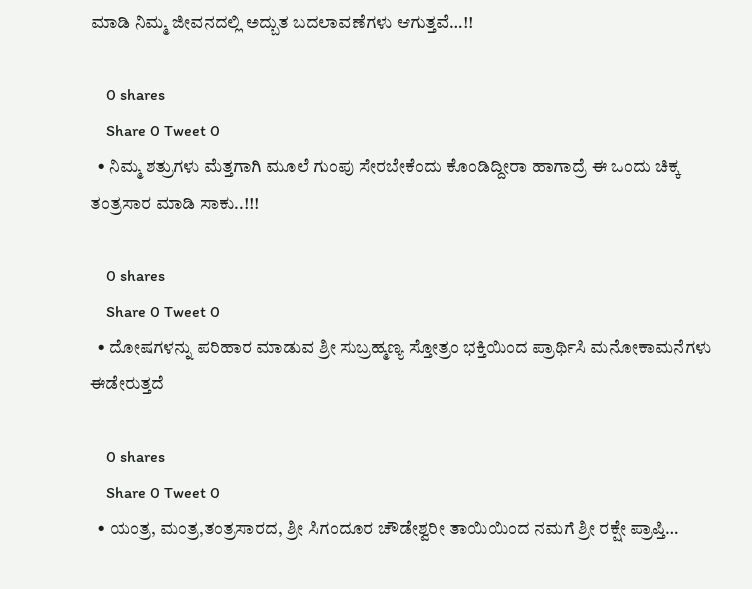ಮಾಡಿ ನಿಮ್ಮ ಜೀವನದಲ್ಲಿ ಅದ್ಬುತ ಬದಲಾವಣೆಗಳು ಆಗುತ್ತವೆ…!!

    0 shares
    Share 0 Tweet 0
  • ನಿಮ್ಮ ಶತ್ರುಗಳು ಮೆತ್ತಗಾಗಿ ಮೂಲೆ ಗುಂಪು ಸೇರಬೇಕೆಂದು ಕೊಂಡಿದ್ದೀರಾ ಹಾಗಾದ್ರೆ ಈ ಒಂದು ಚಿಕ್ಕ ತಂತ್ರಸಾರ ಮಾಡಿ ಸಾಕು..!!!

    0 shares
    Share 0 Tweet 0
  • ದೋಷಗಳನ್ನು ಪರಿಹಾರ ಮಾಡುವ ಶ್ರೀ ಸುಬ್ರಹ್ಮಣ್ಯ ಸ್ತೋತ್ರಂ ಭಕ್ತಿಯಿಂದ ಪ್ರಾರ್ಥಿಸಿ ಮನೋಕಾಮನೆಗಳು ಈಡೇರುತ್ತದೆ

    0 shares
    Share 0 Tweet 0
  • ಯಂತ್ರ, ಮಂತ್ರ,ತಂತ್ರಸಾರದ, ಶ್ರೀ ಸಿಗಂದೂರ ಚೌಡೇಶ್ವರೀ ತಾಯಿಯಿಂದ ನಮಗೆ ಶ್ರೀ ರಕ್ಷೇ ಪ್ರಾಪ್ತಿ…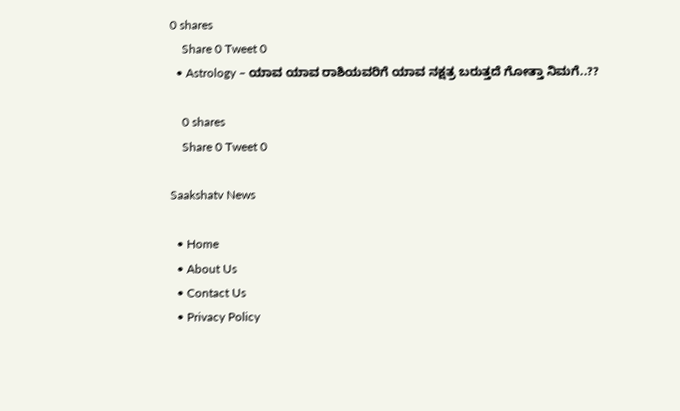0 shares
    Share 0 Tweet 0
  • Astrology – ಯಾವ ಯಾವ ರಾಶಿಯವರಿಗೆ ಯಾವ ನಕ್ಷತ್ರ ಬರುತ್ತದೆ ಗೋತ್ತಾ ನಿಮಗೆ..??

    0 shares
    Share 0 Tweet 0

Saakshatv News

  • Home
  • About Us
  • Contact Us
  • Privacy Policy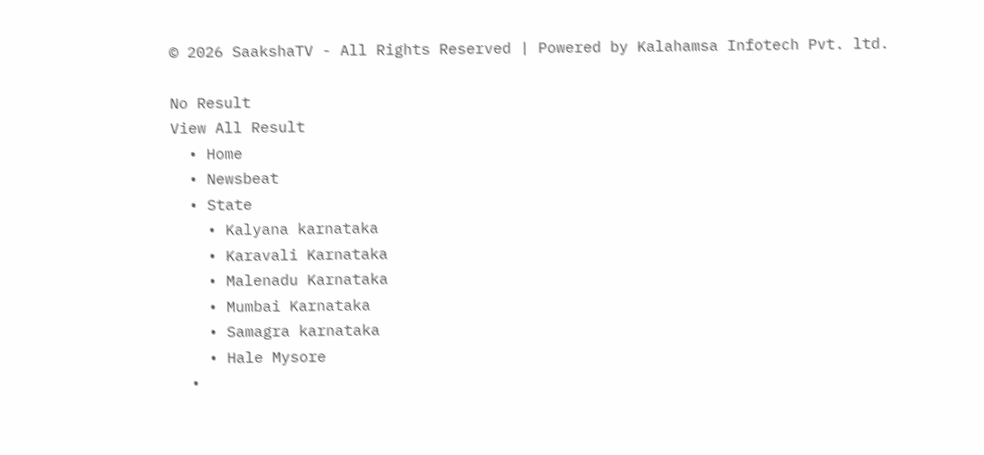© 2026 SaakshaTV - All Rights Reserved | Powered by Kalahamsa Infotech Pvt. ltd.

No Result
View All Result
  • Home
  • Newsbeat
  • State
    • Kalyana karnataka
    • Karavali Karnataka
    • Malenadu Karnataka
    • Mumbai Karnataka
    • Samagra karnataka
    • Hale Mysore
  •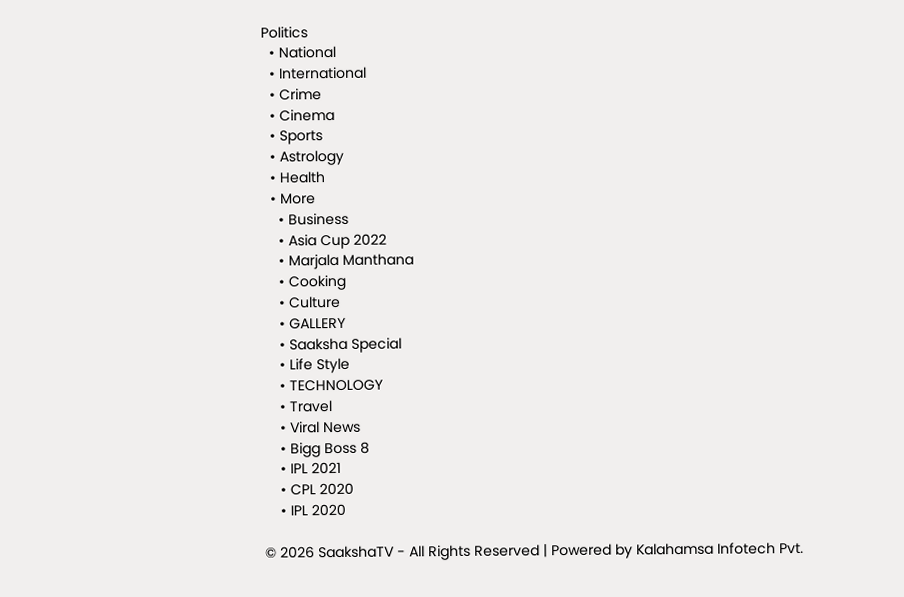Politics
  • National
  • International
  • Crime
  • Cinema
  • Sports
  • Astrology
  • Health
  • More
    • Business
    • Asia Cup 2022
    • Marjala Manthana
    • Cooking
    • Culture
    • GALLERY
    • Saaksha Special
    • Life Style
    • TECHNOLOGY
    • Travel
    • Viral News
    • Bigg Boss 8
    • IPL 2021
    • CPL 2020
    • IPL 2020

© 2026 SaakshaTV - All Rights Reserved | Powered by Kalahamsa Infotech Pvt.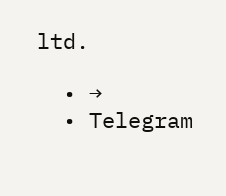ltd.

  • →
  • Telegram